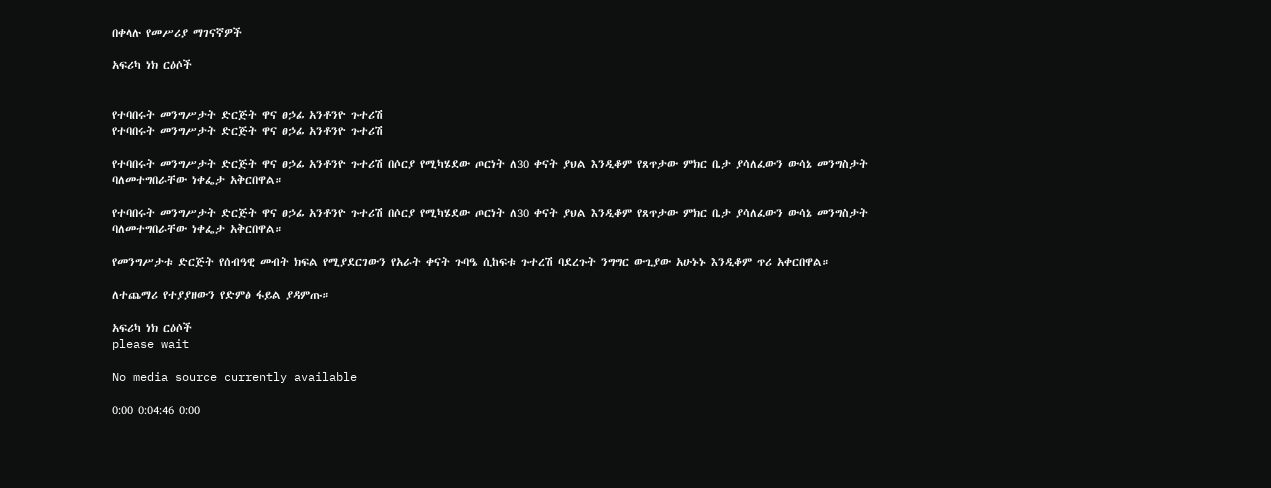በቀላሉ የመሥሪያ ማገናኛዎች

አፍሪካ ነክ ርዕሶች


የተባበሩት መንግሥታት ድርጅት ዋና ፀኃፊ አንቶንዮ ጉተሪሽ
የተባበሩት መንግሥታት ድርጅት ዋና ፀኃፊ አንቶንዮ ጉተሪሽ

የተባበሩት መንግሥታት ድርጅት ዋና ፀኃፊ አንቶንዮ ጉተሪሽ በሶርያ የሚካሄደው ጦርነት ለ30 ቀናት ያህል እንዲቆም የጸጥታው ምክር ቤታ ያሳለፈውን ውሳኔ መንግስታት ባለመተግበራቸው ነቀፌታ አቅርበዋል።

የተባበሩት መንግሥታት ድርጅት ዋና ፀኃፊ አንቶንዮ ጉተሪሽ በሶርያ የሚካሄደው ጦርነት ለ30 ቀናት ያህል እንዲቆም የጸጥታው ምክር ቤታ ያሳለፈውን ውሳኔ መንግስታት ባለመተግበራቸው ነቀፌታ አቅርበዋል።

የመንግሥታቱ ድርጅት የሰብዓዊ መብት ክፍል የሚያደርገውን የአራት ቀናት ጉባዔ ሲከፍቱ ጉተረሽ ባደረጉት ንግግር ውጊያው አሁኑኑ እንዲቆም ጥሪ አቀርበዋል።

ለተጨማሪ የተያያዘውን የድምፅ ፋይል ያዳምጡ።

አፍሪካ ነክ ርዕሶች
please wait

No media source currently available

0:00 0:04:46 0:00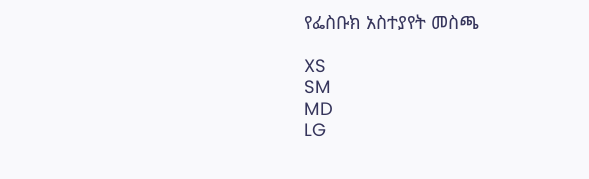የፌስቡክ አስተያየት መስጫ

XS
SM
MD
LG